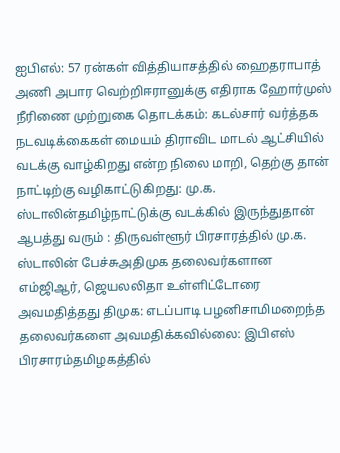ஐபிஎல்: 57 ரன்கள் வித்தியாசத்தில் ஹைதராபாத் அணி அபார வெற்றிஈரானுக்கு எதிராக ஹோர்முஸ் நீரிணை முற்றுகை தொடக்கம்: கடல்சார் வர்த்தக நடவடிக்கைகள் மையம் திராவிட மாடல் ஆட்சியில் வடக்கு வாழ்கிறது என்ற நிலை மாறி, தெற்கு தான் நாட்டிற்கு வழிகாட்டுகிறது: மு.க. ஸ்டாலின்தமிழ்நாட்டுக்கு வடக்கில் இருந்துதான் ஆபத்து வரும் : திருவள்ளூர் பிரசாரத்தில் மு.க. ஸ்டாலின் பேச்சுஅதிமுக தலைவர்களான எம்ஜிஆர், ஜெயலலிதா உள்ளிட்டோரை அவமதித்தது திமுக: எடப்பாடி பழனிசாமிமறைந்த தலைவர்களை அவமதிக்கவில்லை: இபிஎஸ் பிரசாரம்தமிழகத்தில்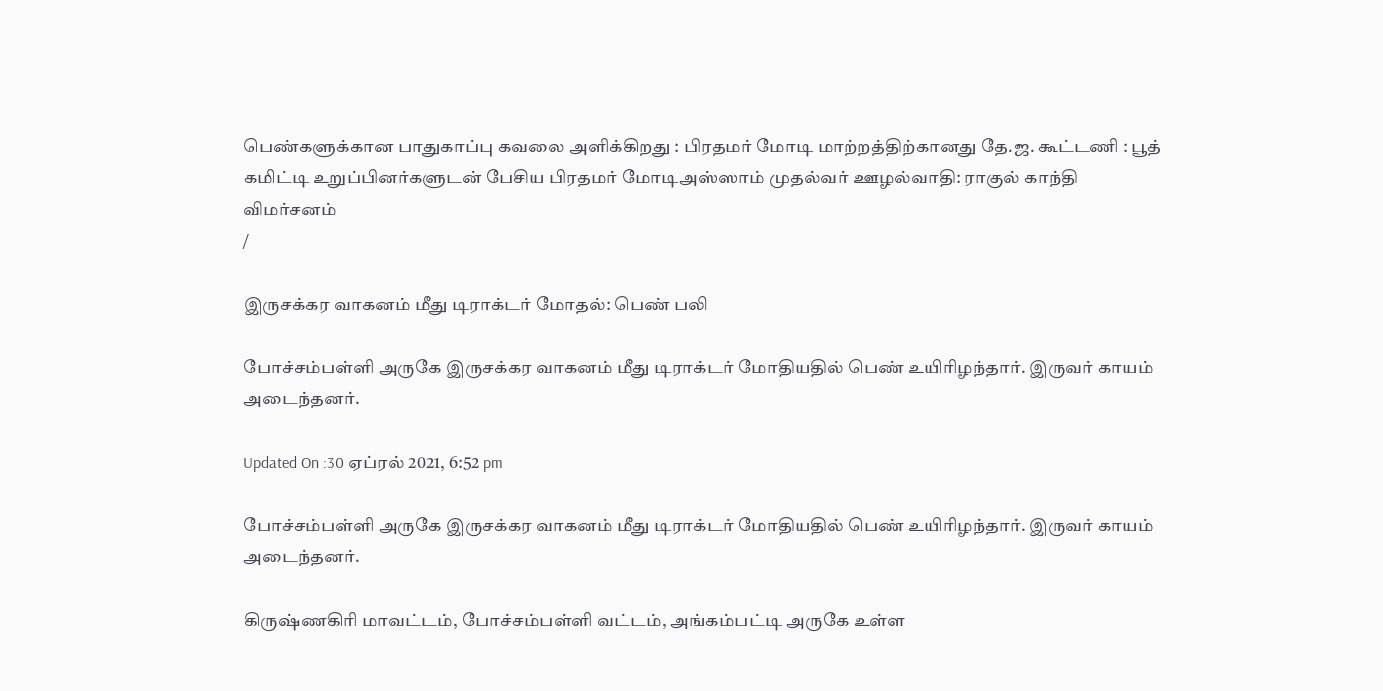பெண்களுக்கான பாதுகாப்பு கவலை அளிக்கிறது : பிரதமர் மோடி மாற்றத்திற்கானது தே.ஜ. கூட்டணி : பூத் கமிட்டி உறுப்பினர்களுடன் பேசிய பிரதமர் மோடிஅஸ்ஸாம் முதல்வர் ஊழல்வாதி: ராகுல் காந்தி விமர்சனம்
/

இருசக்கர வாகனம் மீது டிராக்டர் மோதல்: பெண் பலி

போச்சம்பள்ளி அருகே இருசக்கர வாகனம் மீது டிராக்டர் மோதியதில் பெண் உயிரிழந்தார். இருவர் காயம் அடைந்தனர்.

Updated On :30 ஏப்ரல் 2021, 6:52 pm

போச்சம்பள்ளி அருகே இருசக்கர வாகனம் மீது டிராக்டர் மோதியதில் பெண் உயிரிழந்தார். இருவர் காயம் அடைந்தனர்.

கிருஷ்ணகிரி மாவட்டம், போச்சம்பள்ளி வட்டம், அங்கம்பட்டி அருகே உள்ள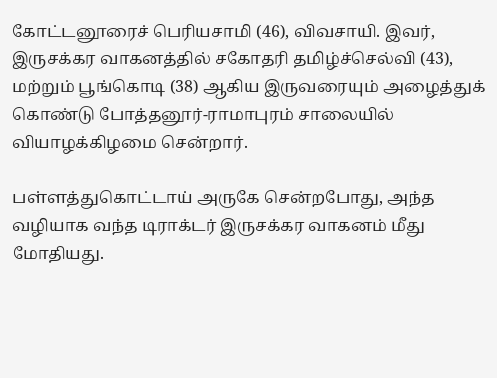கோட்டனூரைச் பெரியசாமி (46), விவசாயி. இவர், இருசக்கர வாகனத்தில் சகோதரி தமிழ்ச்செல்வி (43), மற்றும் பூங்கொடி (38) ஆகிய இருவரையும் அழைத்துக் கொண்டு போத்தனூர்-ராமாபுரம் சாலையில் வியாழக்கிழமை சென்றார்.

பள்ளத்துகொட்டாய் அருகே சென்றபோது, அந்த வழியாக வந்த டிராக்டர் இருசக்கர வாகனம் மீது மோதியது.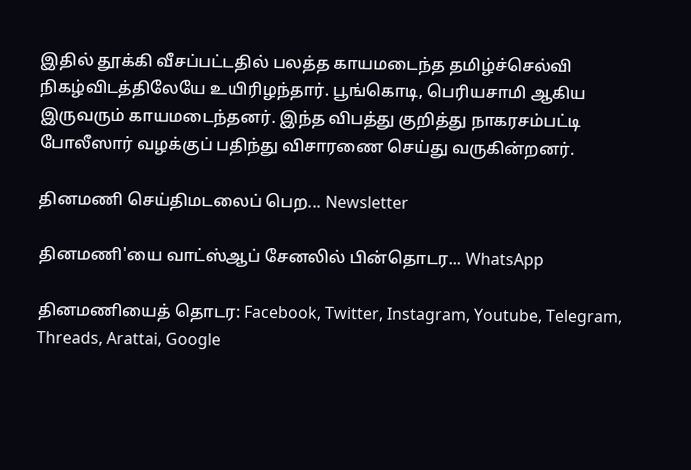இதில் தூக்கி வீசப்பட்டதில் பலத்த காயமடைந்த தமிழ்ச்செல்வி நிகழ்விடத்திலேயே உயிரிழந்தார். பூங்கொடி, பெரியசாமி ஆகிய இருவரும் காயமடைந்தனர். இந்த விபத்து குறித்து நாகரசம்பட்டி போலீஸார் வழக்குப் பதிந்து விசாரணை செய்து வருகின்றனர்.

தினமணி செய்திமடலைப் பெற... Newsletter

தினமணி'யை வாட்ஸ்ஆப் சேனலில் பின்தொடர... WhatsApp

தினமணியைத் தொடர: Facebook, Twitter, Instagram, Youtube, Telegram, Threads, Arattai, Google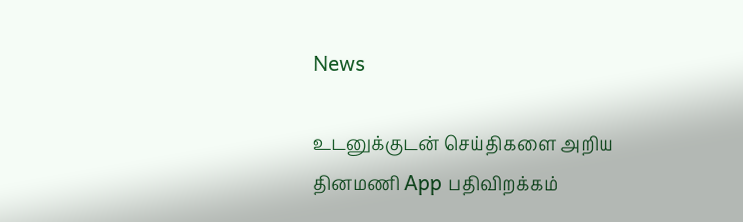News

உடனுக்குடன் செய்திகளை அறிய தினமணி App பதிவிறக்கம்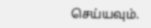செய்யவும்.